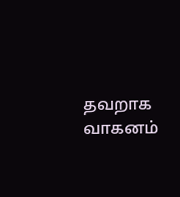தவறாக வாகனம்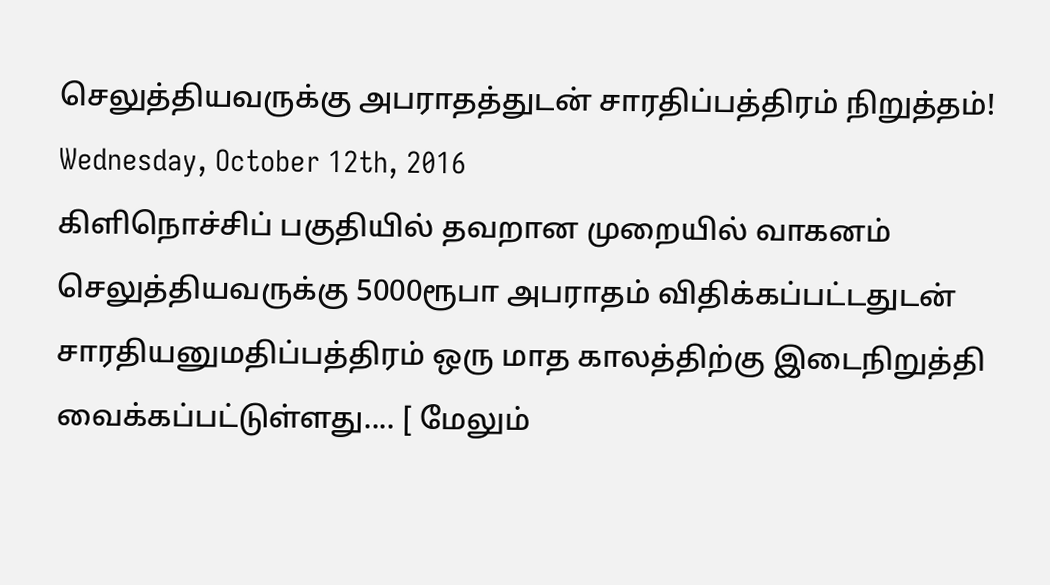செலுத்தியவருக்கு அபராதத்துடன் சாரதிப்பத்திரம் நிறுத்தம்!
Wednesday, October 12th, 2016
கிளிநொச்சிப் பகுதியில் தவறான முறையில் வாகனம் செலுத்தியவருக்கு 5000ரூபா அபராதம் விதிக்கப்பட்டதுடன் சாரதியனுமதிப்பத்திரம் ஒரு மாத காலத்திற்கு இடைநிறுத்தி வைக்கப்பட்டுள்ளது.... [ மேலும்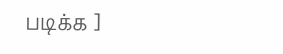படிக்க ]